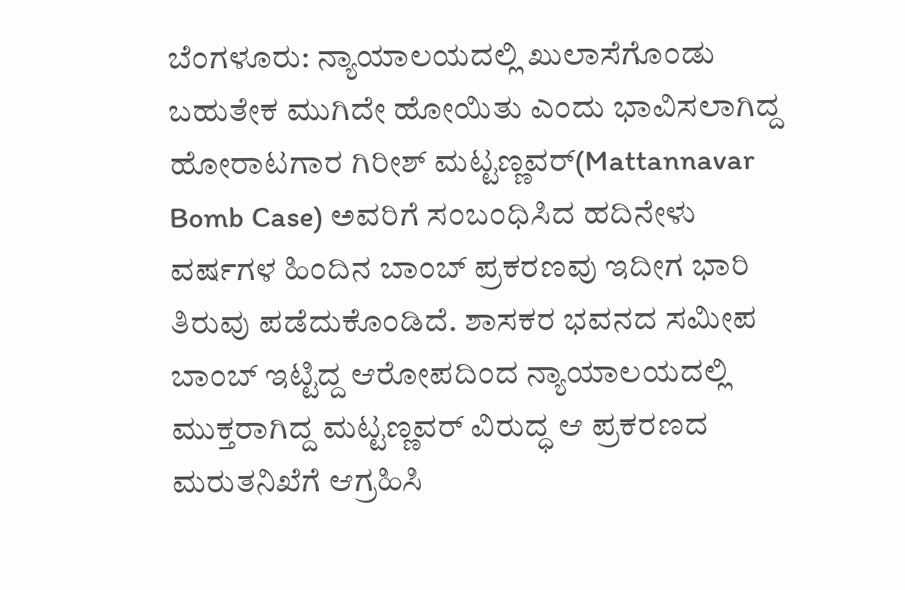ಬೆಂಗಳೂರು: ನ್ಯಾಯಾಲಯದಲ್ಲಿ ಖುಲಾಸೆಗೊಂಡು ಬಹುತೇಕ ಮುಗಿದೇ ಹೋಯಿತು ಎಂದು ಭಾವಿಸಲಾಗಿದ್ದ ಹೋರಾಟಗಾರ ಗಿರೀಶ್ ಮಟ್ಟಣ್ಣವರ್(Mattannavar Bomb Case) ಅವರಿಗೆ ಸಂಬಂಧಿಸಿದ ಹದಿನೇಳು ವರ್ಷಗಳ ಹಿಂದಿನ ಬಾಂಬ್ ಪ್ರಕರಣವು ಇದೀಗ ಭಾರಿ ತಿರುವು ಪಡೆದುಕೊಂಡಿದೆ. ಶಾಸಕರ ಭವನದ ಸಮೀಪ ಬಾಂಬ್ ಇಟ್ಟಿದ್ದ ಆರೋಪದಿಂದ ನ್ಯಾಯಾಲಯದಲ್ಲಿ ಮುಕ್ತರಾಗಿದ್ದ ಮಟ್ಟಣ್ಣವರ್ ವಿರುದ್ಧ ಆ ಪ್ರಕರಣದ ಮರುತನಿಖೆಗೆ ಆಗ್ರಹಿಸಿ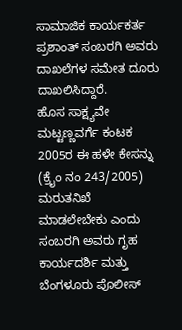ಸಾಮಾಜಿಕ ಕಾರ್ಯಕರ್ತ ಪ್ರಶಾಂತ್ ಸಂಬರಗಿ ಅವರು ದಾಖಲೆಗಳ ಸಮೇತ ದೂರು ದಾಖಲಿಸಿದ್ದಾರೆ.
ಹೊಸ ಸಾಕ್ಷ್ಯವೇ ಮಟ್ಟಣ್ಣವರ್ಗೆ ಕಂಟಕ
2005ರ ಈ ಹಳೇ ಕೇಸನ್ನು (ಕ್ರೈಂ ನಂ 243/2005) ಮರುತನಿಖೆ ಮಾಡಲೇಬೇಕು ಎಂದು ಸಂಬರಗಿ ಅವರು ಗೃಹ ಕಾರ್ಯದರ್ಶಿ ಮತ್ತು ಬೆಂಗಳೂರು ಪೊಲೀಸ್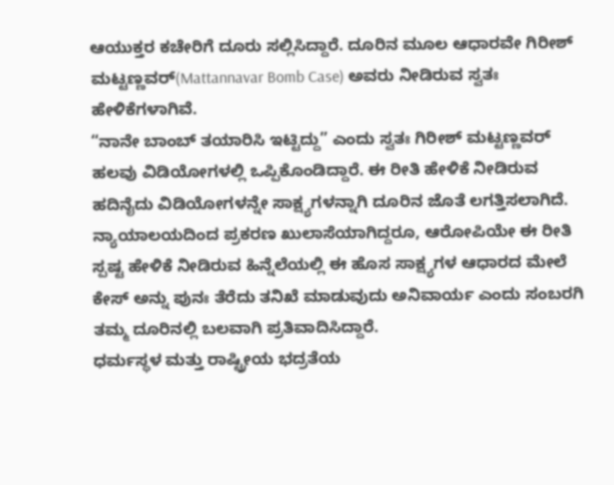ಆಯುಕ್ತರ ಕಚೇರಿಗೆ ದೂರು ಸಲ್ಲಿಸಿದ್ದಾರೆ. ದೂರಿನ ಮೂಲ ಆಧಾರವೇ ಗಿರೀಶ್ ಮಟ್ಟಣ್ಣವರ್(Mattannavar Bomb Case) ಅವರು ನೀಡಿರುವ ಸ್ವತಃ ಹೇಳಿಕೆಗಳಾಗಿವೆ.
“ನಾನೇ ಬಾಂಬ್ ತಯಾರಿಸಿ ಇಟ್ಟಿದ್ದು” ಎಂದು ಸ್ವತಃ ಗಿರೀಶ್ ಮಟ್ಟಣ್ಣವರ್ ಹಲವು ವಿಡಿಯೋಗಳಲ್ಲಿ ಒಪ್ಪಿಕೊಂಡಿದ್ದಾರೆ. ಈ ರೀತಿ ಹೇಳಿಕೆ ನೀಡಿರುವ ಹದಿನೈದು ವಿಡಿಯೋಗಳನ್ನೇ ಸಾಕ್ಷ್ಯಗಳನ್ನಾಗಿ ದೂರಿನ ಜೊತೆ ಲಗತ್ತಿಸಲಾಗಿದೆ. ನ್ಯಾಯಾಲಯದಿಂದ ಪ್ರಕರಣ ಖುಲಾಸೆಯಾಗಿದ್ದರೂ, ಆರೋಪಿಯೇ ಈ ರೀತಿ ಸ್ಪಷ್ಟ ಹೇಳಿಕೆ ನೀಡಿರುವ ಹಿನ್ನೆಲೆಯಲ್ಲಿ ಈ ಹೊಸ ಸಾಕ್ಷ್ಯಗಳ ಆಧಾರದ ಮೇಲೆ ಕೇಸ್ ಅನ್ನು ಪುನಃ ತೆರೆದು ತನಿಖೆ ಮಾಡುವುದು ಅನಿವಾರ್ಯ ಎಂದು ಸಂಬರಗಿ ತಮ್ಮ ದೂರಿನಲ್ಲಿ ಬಲವಾಗಿ ಪ್ರತಿವಾದಿಸಿದ್ದಾರೆ.
ಧರ್ಮಸ್ಥಳ ಮತ್ತು ರಾಷ್ಟ್ರೀಯ ಭದ್ರತೆಯ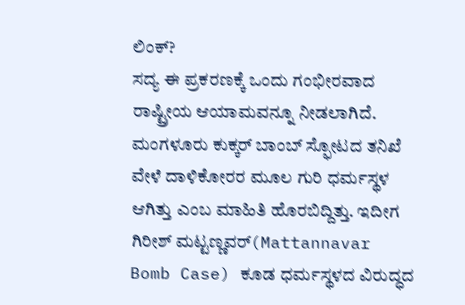ಲಿಂಕ್?
ಸದ್ಯ ಈ ಪ್ರಕರಣಕ್ಕೆ ಒಂದು ಗಂಭೀರವಾದ ರಾಷ್ಟ್ರೀಯ ಆಯಾಮವನ್ನೂ ನೀಡಲಾಗಿದೆ. ಮಂಗಳೂರು ಕುಕ್ಕರ್ ಬಾಂಬ್ ಸ್ಫೋಟದ ತನಿಖೆ ವೇಳೆ ದಾಳಿಕೋರರ ಮೂಲ ಗುರಿ ಧರ್ಮಸ್ಥಳ ಆಗಿತ್ತು ಎಂಬ ಮಾಹಿತಿ ಹೊರಬಿದ್ದಿತ್ತು. ಇದೀಗ ಗಿರೀಶ್ ಮಟ್ಟಣ್ಣವರ್(Mattannavar Bomb Case) ಕೂಡ ಧರ್ಮಸ್ಥಳದ ವಿರುದ್ಧದ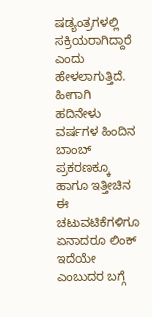ಷಡ್ಯಂತ್ರಗಳಲ್ಲಿ ಸಕ್ರಿಯರಾಗಿದ್ದಾರೆ ಎಂದು ಹೇಳಲಾಗುತ್ತಿದೆ.
ಹೀಗಾಗಿ ಹದಿನೇಳು ವರ್ಷಗಳ ಹಿಂದಿನ ಬಾಂಬ್ ಪ್ರಕರಣಕ್ಕೂ ಹಾಗೂ ಇತ್ತೀಚಿನ ಈ ಚಟುವಟಿಕೆಗಳಿಗೂ ಏನಾದರೂ ಲಿಂಕ್ ಇದೆಯೇ ಎಂಬುದರ ಬಗ್ಗೆ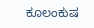ಕೂಲಂಕುಷ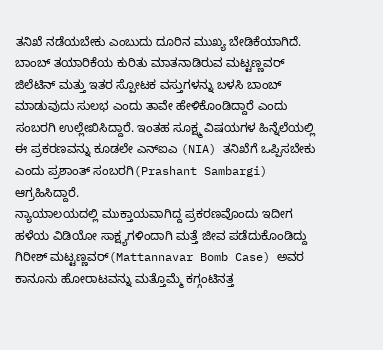ತನಿಖೆ ನಡೆಯಬೇಕು ಎಂಬುದು ದೂರಿನ ಮುಖ್ಯ ಬೇಡಿಕೆಯಾಗಿದೆ.
ಬಾಂಬ್ ತಯಾರಿಕೆಯ ಕುರಿತು ಮಾತನಾಡಿರುವ ಮಟ್ಟಣ್ಣವರ್ ಜಿಲೆಟಿನ್ ಮತ್ತು ಇತರ ಸ್ಪೋಟಕ ವಸ್ತುಗಳನ್ನು ಬಳಸಿ ಬಾಂಬ್ ಮಾಡುವುದು ಸುಲಭ ಎಂದು ತಾವೇ ಹೇಳಿಕೊಂಡಿದ್ದಾರೆ ಎಂದು ಸಂಬರಗಿ ಉಲ್ಲೇಖಿಸಿದ್ದಾರೆ. ಇಂತಹ ಸೂಕ್ಷ್ಮ ವಿಷಯಗಳ ಹಿನ್ನೆಲೆಯಲ್ಲಿ ಈ ಪ್ರಕರಣವನ್ನು ಕೂಡಲೇ ಎನ್ಐಎ (NIA) ತನಿಖೆಗೆ ಒಪ್ಪಿಸಬೇಕು ಎಂದು ಪ್ರಶಾಂತ್ ಸಂಬರಗಿ(Prashant Sambargi) ಆಗ್ರಹಿಸಿದ್ದಾರೆ.
ನ್ಯಾಯಾಲಯದಲ್ಲಿ ಮುಕ್ತಾಯವಾಗಿದ್ದ ಪ್ರಕರಣವೊಂದು ಇದೀಗ ಹಳೆಯ ವಿಡಿಯೋ ಸಾಕ್ಷ್ಯಗಳಿಂದಾಗಿ ಮತ್ತೆ ಜೀವ ಪಡೆದುಕೊಂಡಿದ್ದು ಗಿರೀಶ್ ಮಟ್ಟಣ್ಣವರ್(Mattannavar Bomb Case) ಅವರ ಕಾನೂನು ಹೋರಾಟವನ್ನು ಮತ್ತೊಮ್ಮೆ ಕಗ್ಗಂಟಿನತ್ತ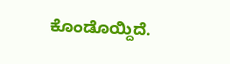ಕೊಂಡೊಯ್ದಿದೆ.